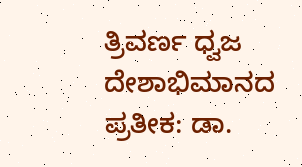ತ್ರಿವರ್ಣ ಧ್ವಜ ದೇಶಾಭಿಮಾನದ ಪ್ರತೀಕ: ಡಾ.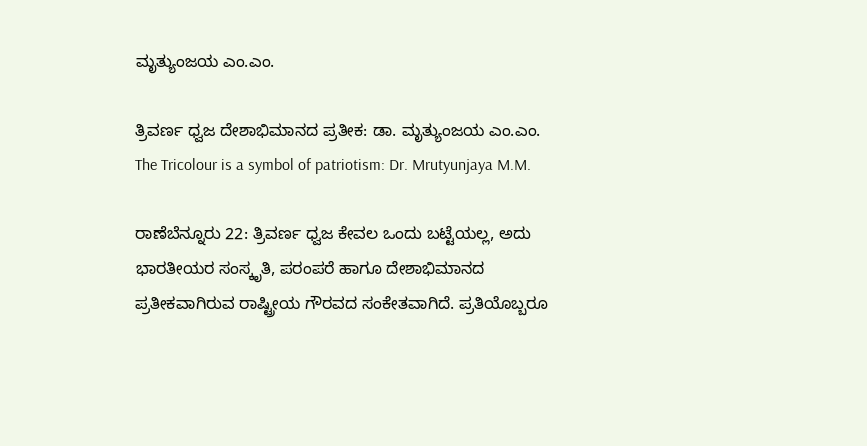ಮೃತ್ಯುಂಜಯ ಎಂ.ಎಂ.

ತ್ರಿವರ್ಣ ಧ್ವಜ ದೇಶಾಭಿಮಾನದ ಪ್ರತೀಕ: ಡಾ. ಮೃತ್ಯುಂಜಯ ಎಂ.ಎಂ.  The Tricolour is a symbol of patriotism: Dr. Mrutyunjaya M.M.

ರಾಣೆಬೆನ್ನೂರು 22: ತ್ರಿವರ್ಣ ಧ್ವಜ ಕೇವಲ ಒಂದು ಬಟ್ಟೆಯಲ್ಲ, ಅದು ಭಾರತೀಯರ ಸಂಸ್ಕೃತಿ, ಪರಂಪರೆ ಹಾಗೂ ದೇಶಾಭಿಮಾನದ ಪ್ರತೀಕವಾಗಿರುವ ರಾಷ್ಟ್ರೀಯ ಗೌರವದ ಸಂಕೇತವಾಗಿದೆ. ಪ್ರತಿಯೊಬ್ಬರೂ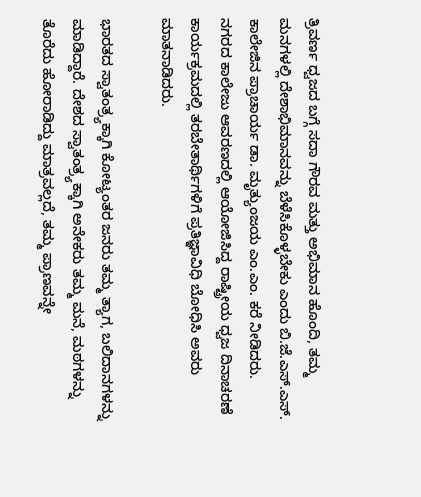ತ್ರಿವರ್ಣ ಧ್ವಜದ ಬಗ್ಗೆ ಸದಾ ಗೌರವ ಮತ್ತು ಅಭಿಮಾನ ಹೊಂದಿ, ತಮ್ಮ ಮನಗಳಲ್ಲಿ ದೇಶಾಭಿಮಾನವನ್ನು ಬೆಳೆಸಿಕೊಳ್ಳಬೇಕು ಎಂದು ಬಿ.ಜೆ.ಎಸ್‌.ಎಸ್‌. ಕಾಲೇಜಿನ ಪ್ರಾಚಾರ್ಯ ಡಾ. ಮೃತ್ಯುಂಜಯ ಎಂ.ಎಂ. ಕರೆ ನೀಡಿದರು.  ನಗರದ ಕಾಲೇಜು ಆವರಣದಲ್ಲಿ ಆಯೋಜಿಸಿದ್ದ ರಾಷ್ಟ್ರೀಯ ಧ್ವಜ ದಿನಾಚರಣೆ ಕಾರ್ಯಕ್ರಮದಲ್ಲಿ ತರಬೇತಾರ್ಥಿಗಳಿಗೆ ಪ್ರತಿಜ್ಞಾವಿಧಿ ಬೋಧಿಸಿ ಅವರು ಮಾತನಾಡಿದರು.

ಭಾರತದ ಸ್ವಾತಂತ್ರ್ಯಕ್ಕಾಗಿ ಕೋಟ್ಯಂತರ ಜನರು ತಮ್ಮ ತ್ಯಾಗ, ಬಲಿದಾನಗಳನ್ನು ಮಾಡಿದ್ದಾರೆ. ದೇಶದ ಸ್ವಾತಂತ್ರ್ಯಕ್ಕಾಗಿ ಅನೇಕರು ತಮ್ಮ ಮನೆ, ಮಠಗಳನ್ನು ತೊರೆದು ಹೋರಾಡಿದ್ದು ಮಾತ್ರವಲ್ಲದೆ, ತಮ್ಮ ಪ್ರಾಣವನ್ನೇ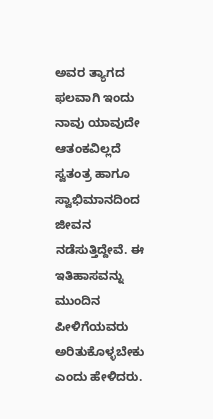ಅವರ ತ್ಯಾಗದ ಫಲವಾಗಿ ಇಂದು ನಾವು ಯಾವುದೇ ಆತಂಕವಿಲ್ಲದೆ ಸ್ವತಂತ್ರ ಹಾಗೂ ಸ್ವಾಭಿಮಾನದಿಂದ ಜೀವನ ನಡೆಸುತ್ತಿದ್ದೇವೆ. ಈ ಇತಿಹಾಸವನ್ನು ಮುಂದಿನ ಪೀಳಿಗೆಯವರು ಅರಿತುಕೊಳ್ಳಬೇಕು ಎಂದು ಹೇಳಿದರು.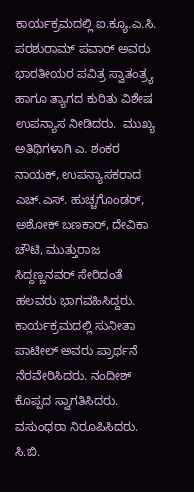ಕಾರ್ಯಕ್ರಮದಲ್ಲಿ ಐ.ಕ್ಯೂ.ಎ.ಸಿ. ಪರಶುರಾಮ್ ಪವಾರ್ ಅವರು ಭಾರತೀಯರ ಪವಿತ್ರ ಸ್ವಾತಂತ್ರ್ಯ ಹಾಗೂ ತ್ಯಾಗದ ಕುರಿತು ವಿಶೇಷ ಉಪನ್ಯಾಸ ನೀಡಿದರು.  ಮುಖ್ಯ ಅತಿಥಿಗಳಾಗಿ ಎ. ಶಂಕರ ನಾಯಕ್, ಉಪನ್ಯಾಸಕರಾದ ಎಚ್‌.ಎಸ್‌. ಹುಚ್ಚಗೊಂಡರ್, ಅಶೋಕ್ ಬಣಕಾರ್, ದೇವಿಕಾ ಚೌಟಿ, ಮುತ್ತುರಾಜ ಸಿದ್ದಣ್ಣನವರ್ ಸೇರಿದಂತೆ ಹಲವರು ಭಾಗವಹಿಸಿದ್ದರು.  ಕಾರ್ಯಕ್ರಮದಲ್ಲಿ ಸುನೀತಾ ಪಾಟೀಲ್ ಅವರು ಪ್ರಾರ್ಥನೆ ನೆರವೇರಿಸಿದರು. ನಂದೀಶ್ ಕೊಪ್ಪದ ಸ್ವಾಗತಿಸಿದರು. ವಸುಂಧರಾ ನಿರೂಪಿಸಿದರು. ಸಿ.ಬಿ.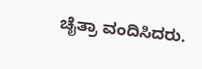ಚೈತ್ರಾ ವಂದಿಸಿದರು.